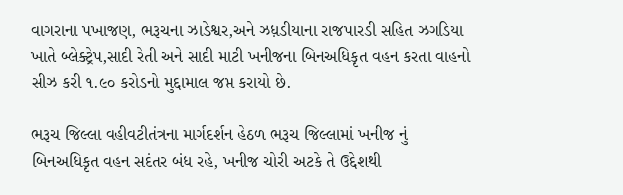વાગરાના પખાજણ, ભરૂચના ઝાડેશ્વર,અને ઝધ઼ડીયાના રાજપારડી સહિત ઝગડિયા ખાતે બ્લેક્ટ્રેપ,સાદી રેતી અને સાદી માટી ખનીજના બિનઅધિકૃત વહન કરતા વાહનો સીઝ કરી ૧.૯૦ કરોડનો મુદ્દામાલ જપ્ત કરાયો છે.

ભરૂચ જિલ્લા વહીવટીતંત્રના માર્ગદર્શન હેઠળ ભરૂચ જિલ્લામાં ખનીજ નું બિનઅધિકૃત વહન સદંતર બંધ રહે, ખનીજ ચોરી અટકે તે ઉદ્દેશથી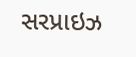સરપ્રાઇઝ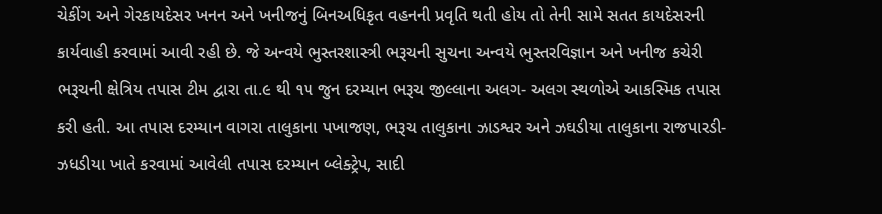ચેકીંગ અને ગેરકાયદેસર ખનન અને ખનીજનું બિનઅધિકૃત વહનની પ્રવૃતિ થતી હોય તો તેની સામે સતત કાયદેસરની કાર્યવાહી કરવામાં આવી રહી છે. જે અન્વયે ભુસ્તરશાસ્ત્રી ભરૂચની સુચના અન્વયે ભુસ્તરવિજ્ઞાન અને ખનીજ કચેરી ભરૂચની ક્ષેત્રિય તપાસ ટીમ દ્વારા તા.૯ થી ૧૫ જુન દરમ્યાન ભરૂચ જીલ્લાના અલગ- અલગ સ્થળોએ આકસ્મિક તપાસ કરી હતી. આ તપાસ દરમ્યાન વાગરા તાલુકાના પખાજણ, ભરૂચ તાલુકાના ઝાડશ્વર અને ઝઘડીયા તાલુકાના રાજપારડી- ઝધડીયા ખાતે કરવામાં આવેલી તપાસ દરમ્યાન બ્લેક્ટ્રેપ, સાદી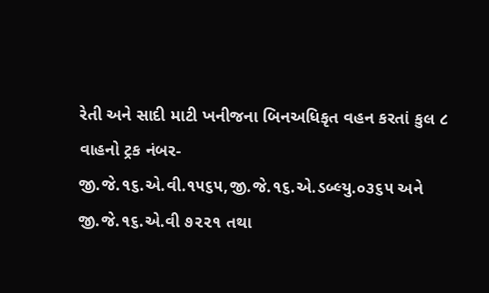રેતી અને સાદી માટી ખનીજના બિનઅધિકૃત વહન કરતાં કુલ ૮ વાહનો ટ્રક નંબર-જી.જે.૧૬.એ.વી.૧૫૬૫,જી.જે.૧૬.એ.ડબ્લ્યુ.૦૩૬૫ અને જી.જે.૧૬.એ.વી ૭૨૨૧ તથા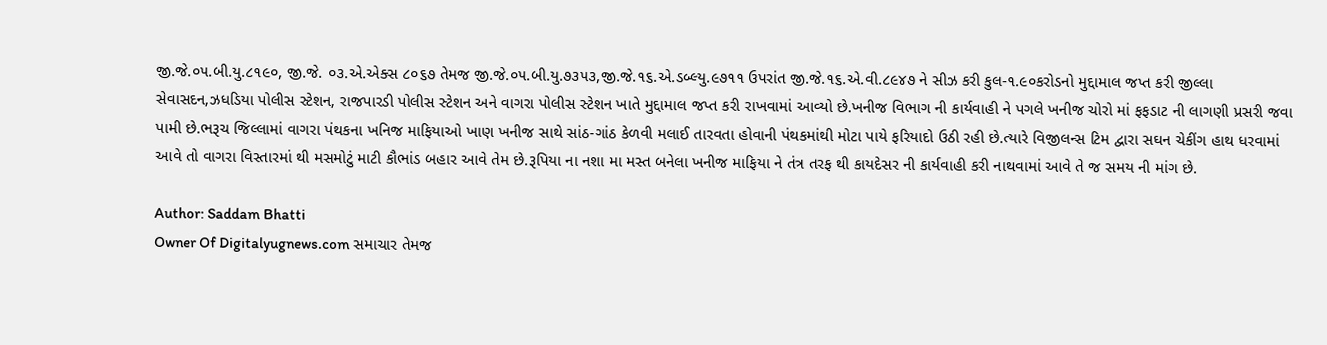જી.જે.૦૫.બી.યુ.૮૧૯૦, જી.જે. ૦૩.એ.એક્સ ૮૦૬૭ તેમજ જી.જે.૦૫.બી.યુ.૭૩૫૩,જી.જે.૧૬.એ.ડબ્લ્યુ.૯૭૧૧ ઉપરાંત જી.જે.૧૬.એ.વી.૮૯૪૭ ને સીઝ કરી કુલ-૧.૯૦કરોડનો મુદ્દામાલ જપ્ત કરી જીલ્લા સેવાસદન,ઝધડિયા પોલીસ સ્ટેશન, રાજપારડી પોલીસ સ્ટેશન અને વાગરા પોલીસ સ્ટેશન ખાતે મુદ્દામાલ જપ્ત કરી રાખવામાં આવ્યો છે.ખનીજ વિભાગ ની કાર્યવાહી ને પગલે ખનીજ ચોરો માં ફફડાટ ની લાગણી પ્રસરી જવા પામી છે.ભરૂચ જિલ્લામાં વાગરા પંથકના ખનિજ માફિયાઓ ખાણ ખનીજ સાથે સાંઠ-ગાંઠ કેળવી મલાઈ તારવતા હોવાની પંથકમાંથી મોટા પાયે ફરિયાદો ઉઠી રહી છે.ત્યારે વિજીલન્સ ટિમ દ્વારા સઘન ચેકીંગ હાથ ધરવામાં આવે તો વાગરા વિસ્તારમાં થી મસમોટું માટી કૌભાંડ બહાર આવે તેમ છે.રૂપિયા ના નશા મા મસ્ત બનેલા ખનીજ માફિયા ને તંત્ર તરફ થી કાયદેસર ની કાર્યવાહી કરી નાથવામાં આવે તે જ સમય ની માંગ છે.

Author: Saddam Bhatti
Owner Of Digitalyugnews.com સમાચાર તેમજ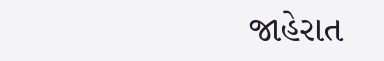જાહેરાત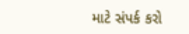માટે સંપર્ક કરો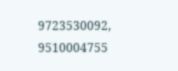9723530092, 9510004755